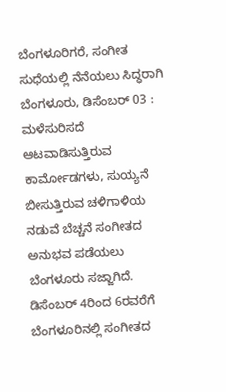ಬೆಂಗಳೂರಿಗರೆ, ಸಂಗೀತ ಸುಧೆಯಲ್ಲಿ ನೆನೆಯಲು ಸಿದ್ಧರಾಗಿ
ಬೆಂಗಳೂರು, ಡಿಸೆಂಬರ್ 03 : ಮಳೆಸುರಿಸದೆ ಆಟವಾಡಿಸುತ್ತಿರುವ ಕಾರ್ಮೋಡಗಳು, ಸುಯ್ಯನೆ ಬೀಸುತ್ತಿರುವ ಚಳಿಗಾಳಿಯ ನಡುವೆ ಬೆಚ್ಚನೆ ಸಂಗೀತದ ಅನುಭವ ಪಡೆಯಲು ಬೆಂಗಳೂರು ಸಜ್ಜಾಗಿದೆ. ಡಿಸೆಂಬರ್ 4ರಿಂದ 6ರವರೆಗೆ ಬೆಂಗಳೂರಿನಲ್ಲಿ ಸಂಗೀತದ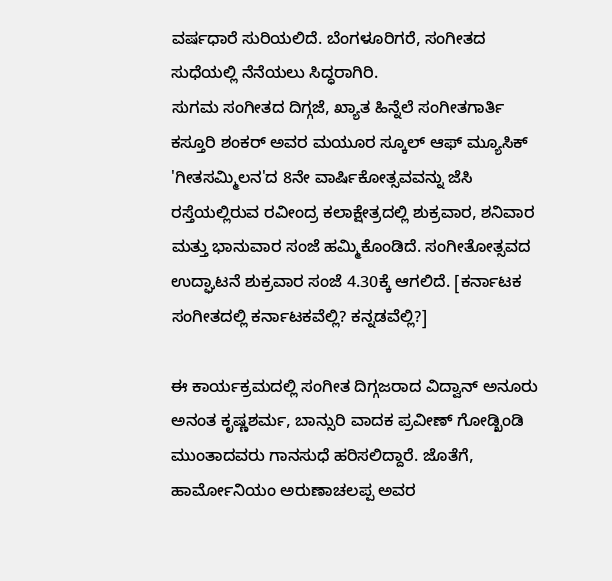ವರ್ಷಧಾರೆ ಸುರಿಯಲಿದೆ. ಬೆಂಗಳೂರಿಗರೆ, ಸಂಗೀತದ ಸುಧೆಯಲ್ಲಿ ನೆನೆಯಲು ಸಿದ್ಧರಾಗಿರಿ.
ಸುಗಮ ಸಂಗೀತದ ದಿಗ್ಗಜೆ, ಖ್ಯಾತ ಹಿನ್ನೆಲೆ ಸಂಗೀತಗಾರ್ತಿ ಕಸ್ತೂರಿ ಶಂಕರ್ ಅವರ ಮಯೂರ ಸ್ಕೂಲ್ ಆಫ್ ಮ್ಯೂಸಿಕ್ 'ಗೀತಸಮ್ಮಿಲನ'ದ 8ನೇ ವಾರ್ಷಿಕೋತ್ಸವವನ್ನು ಜೆಸಿ ರಸ್ತೆಯಲ್ಲಿರುವ ರವೀಂದ್ರ ಕಲಾಕ್ಷೇತ್ರದಲ್ಲಿ ಶುಕ್ರವಾರ, ಶನಿವಾರ ಮತ್ತು ಭಾನುವಾರ ಸಂಜೆ ಹಮ್ಮಿಕೊಂಡಿದೆ. ಸಂಗೀತೋತ್ಸವದ ಉದ್ಘಾಟನೆ ಶುಕ್ರವಾರ ಸಂಜೆ 4.30ಕ್ಕೆ ಆಗಲಿದೆ. [ಕರ್ನಾಟಕ ಸಂಗೀತದಲ್ಲಿ ಕರ್ನಾಟಕವೆಲ್ಲಿ? ಕನ್ನಡವೆಲ್ಲಿ?]

ಈ ಕಾರ್ಯಕ್ರಮದಲ್ಲಿ ಸಂಗೀತ ದಿಗ್ಗಜರಾದ ವಿದ್ವಾನ್ ಅನೂರು ಅನಂತ ಕೃಷ್ಣಶರ್ಮ, ಬಾನ್ಸುರಿ ವಾದಕ ಪ್ರವೀಣ್ ಗೋಡ್ಖಿಂಡಿ ಮುಂತಾದವರು ಗಾನಸುಧೆ ಹರಿಸಲಿದ್ದಾರೆ. ಜೊತೆಗೆ, ಹಾರ್ಮೋನಿಯಂ ಅರುಣಾಚಲಪ್ಪ ಅವರ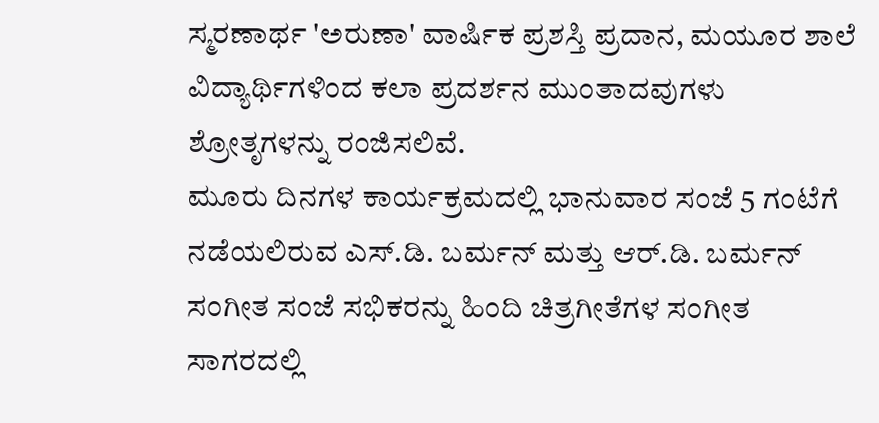ಸ್ಮರಣಾರ್ಥ 'ಅರುಣಾ' ವಾರ್ಷಿಕ ಪ್ರಶಸ್ತಿ ಪ್ರದಾನ, ಮಯೂರ ಶಾಲೆ ವಿದ್ಯಾರ್ಥಿಗಳಿಂದ ಕಲಾ ಪ್ರದರ್ಶನ ಮುಂತಾದವುಗಳು ಶ್ರೋತೃಗಳನ್ನು ರಂಜಿಸಲಿವೆ.
ಮೂರು ದಿನಗಳ ಕಾರ್ಯಕ್ರಮದಲ್ಲಿ ಭಾನುವಾರ ಸಂಜೆ 5 ಗಂಟೆಗೆ ನಡೆಯಲಿರುವ ಎಸ್.ಡಿ. ಬರ್ಮನ್ ಮತ್ತು ಆರ್.ಡಿ. ಬರ್ಮನ್ ಸಂಗೀತ ಸಂಜೆ ಸಭಿಕರನ್ನು ಹಿಂದಿ ಚಿತ್ರಗೀತೆಗಳ ಸಂಗೀತ ಸಾಗರದಲ್ಲಿ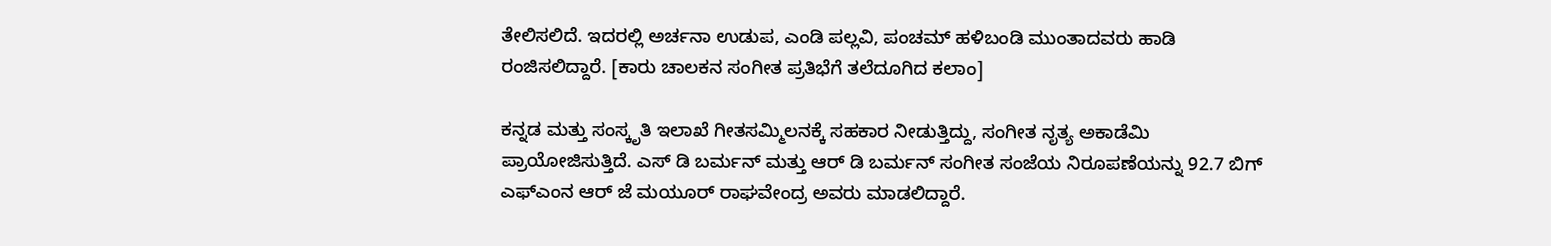ತೇಲಿಸಲಿದೆ. ಇದರಲ್ಲಿ ಅರ್ಚನಾ ಉಡುಪ, ಎಂಡಿ ಪಲ್ಲವಿ, ಪಂಚಮ್ ಹಳಿಬಂಡಿ ಮುಂತಾದವರು ಹಾಡಿ ರಂಜಿಸಲಿದ್ದಾರೆ. [ಕಾರು ಚಾಲಕನ ಸಂಗೀತ ಪ್ರತಿಭೆಗೆ ತಲೆದೂಗಿದ ಕಲಾಂ]

ಕನ್ನಡ ಮತ್ತು ಸಂಸ್ಕೃತಿ ಇಲಾಖೆ ಗೀತಸಮ್ಮಿಲನಕ್ಕೆ ಸಹಕಾರ ನೀಡುತ್ತಿದ್ದು, ಸಂಗೀತ ನೃತ್ಯ ಅಕಾಡೆಮಿ ಪ್ರಾಯೋಜಿಸುತ್ತಿದೆ. ಎಸ್ ಡಿ ಬರ್ಮನ್ ಮತ್ತು ಆರ್ ಡಿ ಬರ್ಮನ್ ಸಂಗೀತ ಸಂಜೆಯ ನಿರೂಪಣೆಯನ್ನು 92.7 ಬಿಗ್ ಎಫ್ಎಂನ ಆರ್ ಜೆ ಮಯೂರ್ ರಾಘವೇಂದ್ರ ಅವರು ಮಾಡಲಿದ್ದಾರೆ.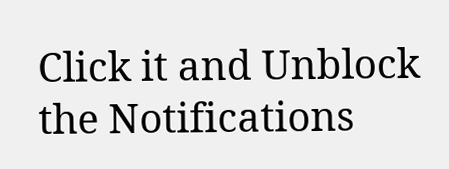Click it and Unblock the Notifications